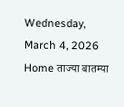Wednesday, March 4, 2026
Home ताज्या बातम्या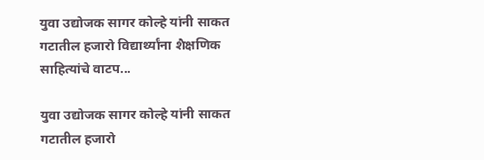युवा उद्योजक सागर कोल्हे यांनी साकत गटातील हजारो विद्यार्थ्यांना शैक्षणिक साहित्यांचे वाटप...

युवा उद्योजक सागर कोल्हे यांनी साकत गटातील हजारो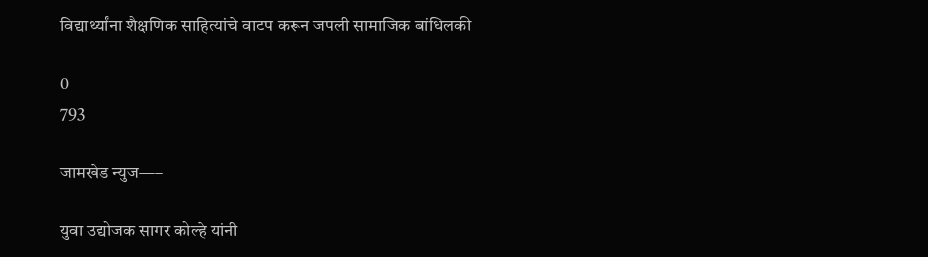विद्यार्थ्यांना शैक्षणिक साहित्यांचे वाटप करून जपली सामाजिक बांधिलकी

0
793

जामखेड न्युज—–

युवा उद्योजक सागर कोल्हे यांनी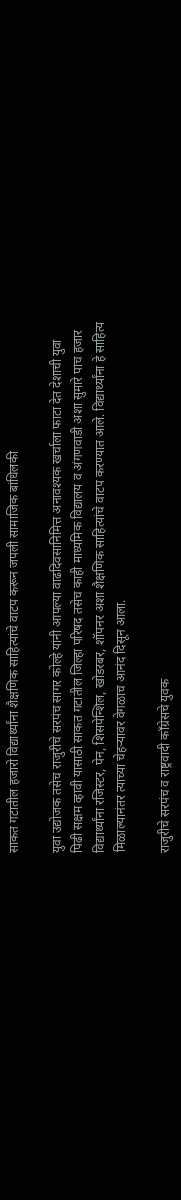साकत गटातील हजारो विद्यार्थ्यांना शैक्षणिक साहित्यांचे वाटप करून जपली सामाजिक बांधिलकी

युवा उद्योजक तसेच राजुरीचे सरपंच सागर कोल्हे यांनी आपल्या वाढदिवसानिमित्त अनावश्यक खर्चाला फाटा देत देशाची युवा पिढी सक्षम व्हावी यासाठी साकत गटातील जिल्हा परिषद तसेच काही माध्यमिक विद्यालय व अंगणवाडी अशा सुमारे पाच हजार विद्यार्थ्यांना रजिस्टर, पेन, शिसपेन्शिल, खोडरबर, शॉपनर अशा शैक्षणिक साहित्यांचे वाटप करण्यात आले. विद्यार्थ्यांना हे साहित्य मिळाल्यानंतर त्याच्या चेहऱ्यावर वेगळाच आनंद दिसून आला.

राजुरीचे सरपंच व राष्ट्रवादी काँग्रेसचे युवक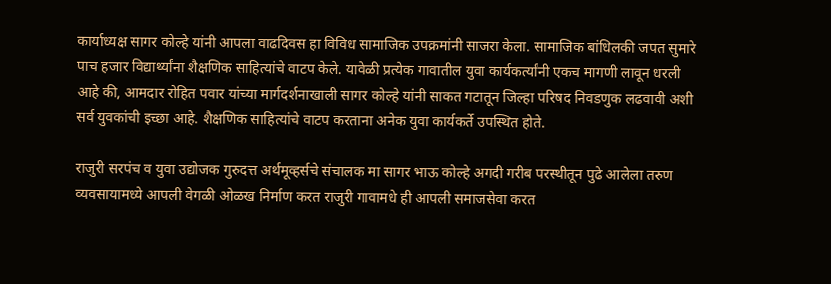कार्याध्यक्ष सागर कोल्हे यांनी आपला वाढदिवस हा विविध सामाजिक उपक्रमांनी साजरा केला. सामाजिक बांधिलकी जपत सुमारे पाच हजार विद्यार्थ्यांना शैक्षणिक साहित्यांचे वाटप केले. यावेळी प्रत्येक गावातील युवा कार्यकर्त्यांनी एकच मागणी लावून धरली आहे की, आमदार रोहित पवार यांच्या मार्गदर्शनाखाली सागर कोल्हे यांनी साकत गटातून जिल्हा परिषद निवडणुक लढवावी अशी सर्व युवकांची इच्छा आहे. शैक्षणिक साहित्यांचे वाटप करताना अनेक युवा कार्यकर्ते उपस्थित होते.

राजुरी सरपंच व युवा उद्योजक गुरुदत्त अर्थमूव्हर्सचे संचालक मा सागर भाऊ कोल्हे अगदी गरीब परस्थीतून पुढे आलेला तरुण व्यवसायामध्ये आपली वेगळी ओळख निर्माण करत राजुरी गावामधे ही आपली समाजसेवा करत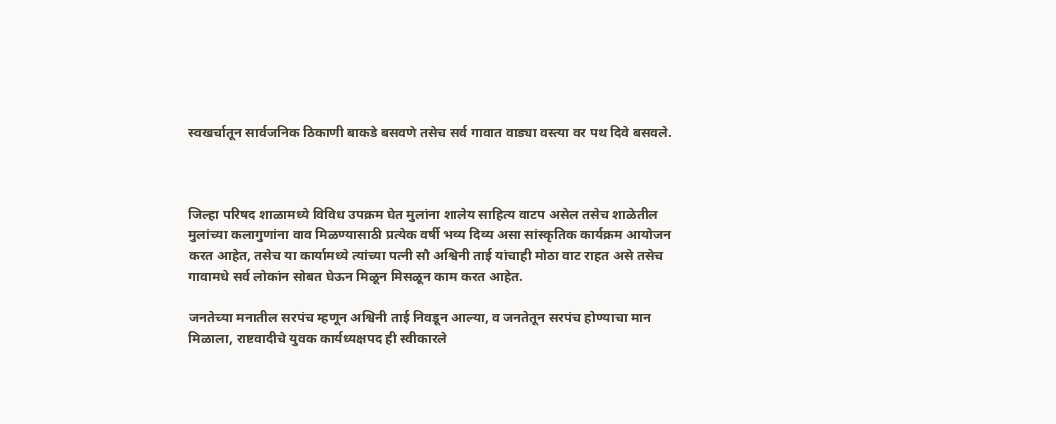स्वखर्चातून सार्वजनिक ठिकाणी बाकडे बसवणे तसेच सर्व गावात वाड्या वस्त्या वर पथ दिवे बसवले.



जिल्हा परिषद शाळामध्ये विविध उपक्रम घेत मुलांना शालेय साहित्य वाटप असेल तसेच शाळेतील मुलांच्या कलागुणांना वाव मिळण्यासाठी प्रत्येक वर्षी भव्य दिव्य असा सांस्कृतिक कार्यक्रम आयोजन करत आहेत, तसेच या कार्यामध्ये त्यांच्या पत्नी सौ अश्विनी ताई यांचाही मोठा वाट राहत असे तसेच गावामधे सर्व लोकांन सोबत घेऊन मिळून मिसळून काम करत आहेत.

जनतेच्या मनातील सरपंच म्हणून अश्विनी ताई निवडून आल्या, व जनतेतून सरपंच होण्याचा मान मिळाला, राष्टवादीचे युवक कार्यध्यक्षपद ही स्वीकारले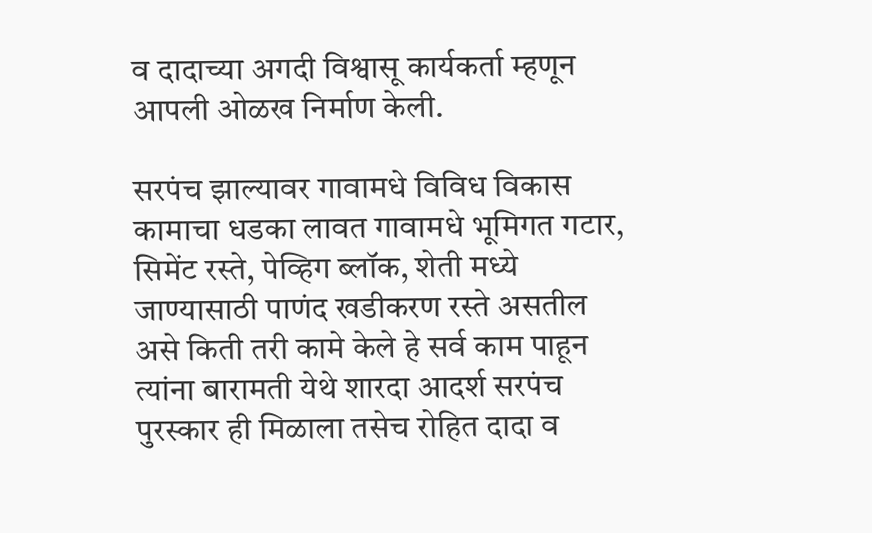व दादाच्या अगदी विश्वासू कार्यकर्ता म्हणून आपली ओळख निर्माण केली.

सरपंच झाल्यावर गावामधे विविध विकास कामाचा धडका लावत गावामधे भूमिगत गटार, सिमेंट रस्ते, पेव्हिग ब्लॉक, शेती मध्ये जाण्यासाठी पाणंद खडीकरण रस्ते असतील असे किती तरी कामे केले हे सर्व काम पाहून त्यांना बारामती येथे शारदा आदर्श सरपंच पुरस्कार ही मिळाला तसेच रोहित दादा व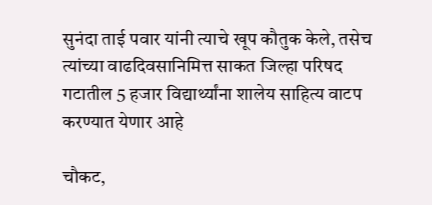सुनंदा ताई पवार यांनी त्याचे खूप कौतुक केले, तसेच त्यांच्या वाढदिवसानिमित्त साकत जिल्हा परिषद गटातील 5 हजार विद्यार्थ्यांना शालेय साहित्य वाटप करण्यात येणार आहे

चौकट,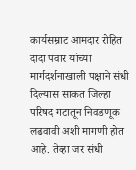कार्यसम्राट आमदार रोहित दादा पवार यांच्या मार्गदर्शनाखाली पक्षाने संधी दिल्यास साकत जिल्हा परिषद गटातून निवडणूक लढवावी अशी मागणी होत आहे. तेव्हा जर संधी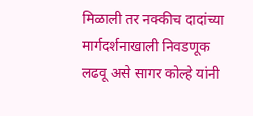मिळाली तर नक्कीच दादांच्या मार्गदर्शनाखाली निवडणूक लढवू असे सागर कोल्हे यांनी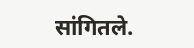सांगितले.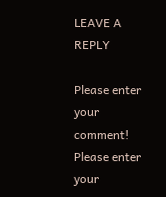LEAVE A REPLY

Please enter your comment!
Please enter your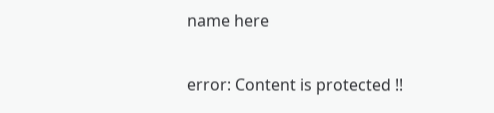name here

error: Content is protected !!